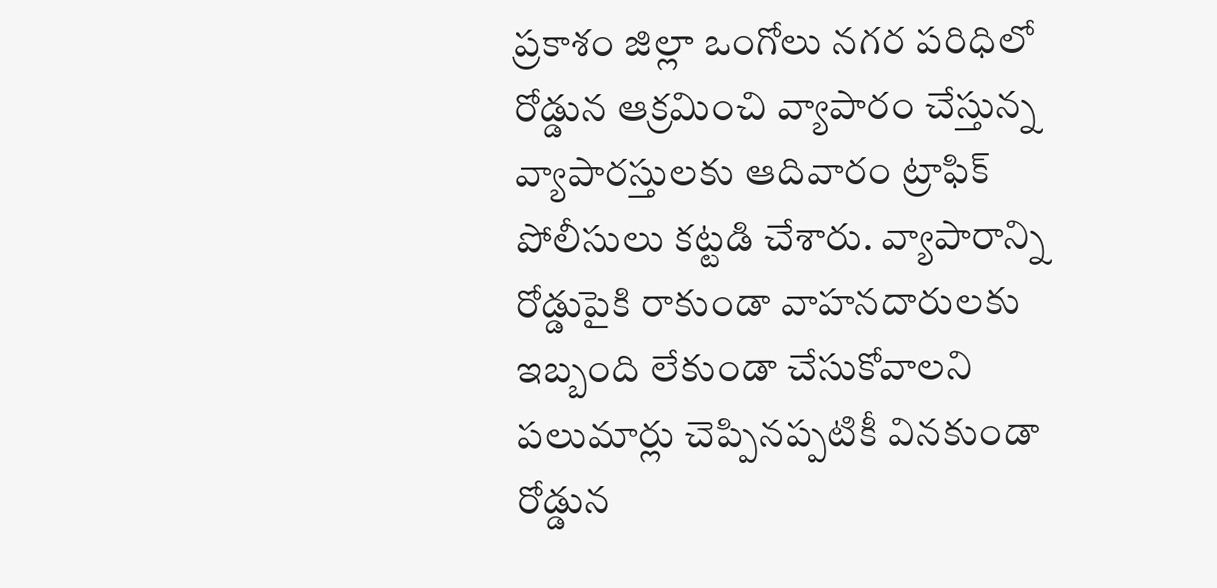ప్రకాశం జిల్లా ఒంగోలు నగర పరిధిలో రోడ్డున ఆక్రమించి వ్యాపారం చేస్తున్న వ్యాపారస్తులకు ఆదివారం ట్రాఫిక్ పోలీసులు కట్టడి చేశారు. వ్యాపారాన్ని రోడ్డుపైకి రాకుండా వాహనదారులకు ఇబ్బంది లేకుండా చేసుకోవాలని పలుమార్లు చెప్పినప్పటికీ వినకుండా రోడ్డున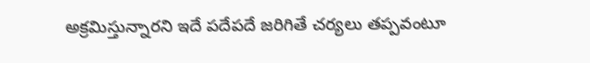అక్రమిస్తున్నారని ఇదే పదేపదే జరిగితే చర్యలు తప్పవంటూ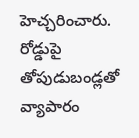హెచ్చరించారు. రోడ్డుపై తోపుడుబండ్లతో వ్యాపారం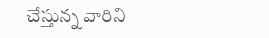చేస్తున్న వారిని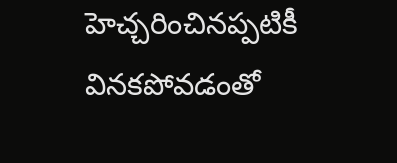హెచ్చరించినప్పటికీ వినకపోవడంతో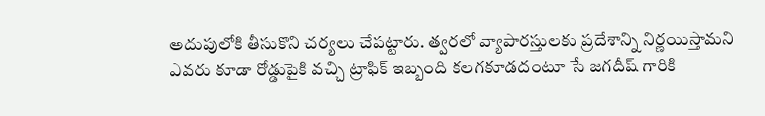అదుపులోకి తీసుకొని చర్యలు చేపట్టారు. త్వరలో వ్యాపారస్తులకు ప్రదేశాన్ని నిర్ణయిస్తామని ఎవరు కూడా రోడ్డుపైకి వచ్చి ట్రాఫిక్ ఇబ్బంది కలగకూడదంటూ సే జగదీష్ గారికి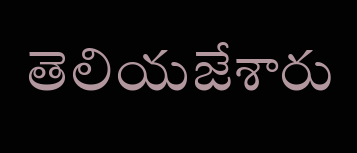తెలియజేశారు